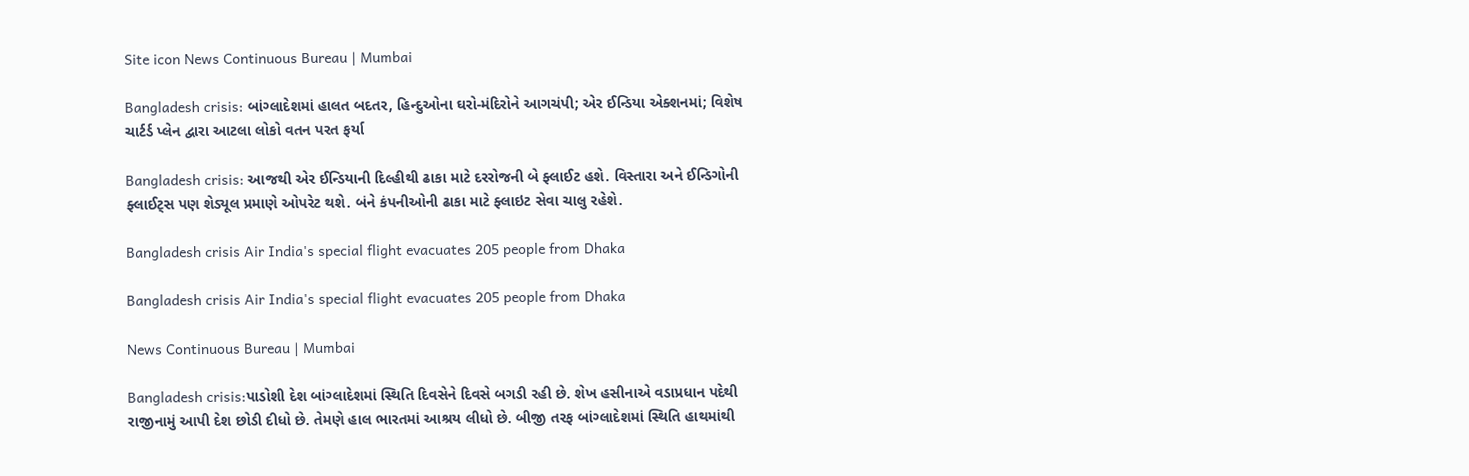Site icon News Continuous Bureau | Mumbai

Bangladesh crisis: બાંગ્લાદેશમાં હાલત બદતર, હિન્દુઓના ઘરો-મંદિરોને આગચંપી; એર ઈન્ડિયા એક્શનમાં; વિશેષ ચાર્ટર્ડ પ્લેન દ્વારા આટલા લોકો વતન પરત ફર્યા

Bangladesh crisis: આજથી એર ઈન્ડિયાની દિલ્હીથી ઢાકા માટે દરરોજની બે ફ્લાઈટ હશે. વિસ્તારા અને ઈન્ડિગોની ફ્લાઈટ્સ પણ શેડ્યૂલ પ્રમાણે ઓપરેટ થશે. બંને કંપનીઓની ઢાકા માટે ફ્લાઇટ સેવા ચાલુ રહેશે.

Bangladesh crisis Air India's special flight evacuates 205 people from Dhaka

Bangladesh crisis Air India's special flight evacuates 205 people from Dhaka

News Continuous Bureau | Mumbai

Bangladesh crisis:પાડોશી દેશ બાંગ્લાદેશમાં સ્થિતિ દિવસેને દિવસે બગડી રહી છે. શેખ હસીનાએ વડાપ્રધાન પદેથી રાજીનામું આપી દેશ છોડી દીધો છે. તેમણે હાલ ભારતમાં આશ્રય લીધો છે. બીજી તરફ બાંગ્લાદેશમાં સ્થિતિ હાથમાંથી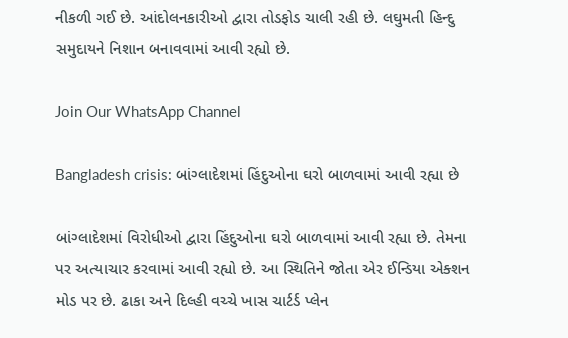નીકળી ગઈ છે. આંદોલનકારીઓ દ્વારા તોડફોડ ચાલી રહી છે. લઘુમતી હિન્દુ સમુદાયને નિશાન બનાવવામાં આવી રહ્યો છે.

Join Our WhatsApp Channel

Bangladesh crisis: બાંગ્લાદેશમાં હિંદુઓના ઘરો બાળવામાં આવી રહ્યા છે

બાંગ્લાદેશમાં વિરોધીઓ દ્વારા હિંદુઓના ઘરો બાળવામાં આવી રહ્યા છે. તેમના પર અત્યાચાર કરવામાં આવી રહ્યો છે. આ સ્થિતિને જોતા એર ઈન્ડિયા એક્શન મોડ પર છે. ઢાકા અને દિલ્હી વચ્ચે ખાસ ચાર્ટર્ડ પ્લેન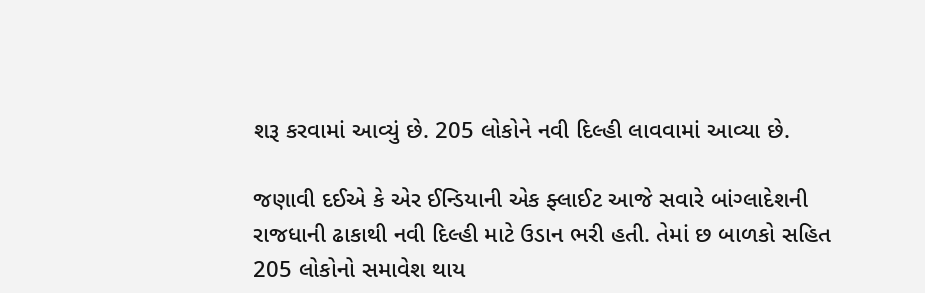શરૂ કરવામાં આવ્યું છે. 205 લોકોને નવી દિલ્હી લાવવામાં આવ્યા છે.

જણાવી દઈએ કે એર ઈન્ડિયાની એક ફ્લાઈટ આજે સવારે બાંગ્લાદેશની રાજધાની ઢાકાથી નવી દિલ્હી માટે ઉડાન ભરી હતી. તેમાં છ બાળકો સહિત 205 લોકોનો સમાવેશ થાય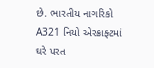છે. ભારતીય નાગરિકો A321 નિયો એરક્રાફ્ટમાં ઘરે પરત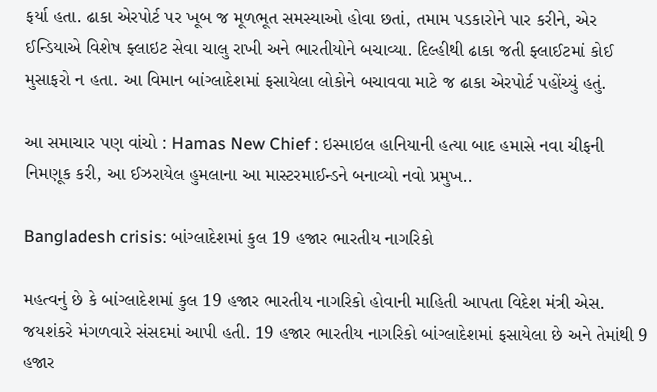ફર્યા હતા. ઢાકા એરપોર્ટ પર ખૂબ જ મૂળભૂત સમસ્યાઓ હોવા છતાં, તમામ પડકારોને પાર કરીને, એર ઈન્ડિયાએ વિશેષ ફ્લાઇટ સેવા ચાલુ રાખી અને ભારતીયોને બચાવ્યા. દિલ્હીથી ઢાકા જતી ફ્લાઈટમાં કોઈ મુસાફરો ન હતા. આ વિમાન બાંગ્લાદેશમાં ફસાયેલા લોકોને બચાવવા માટે જ ઢાકા એરપોર્ટ પહોંચ્યું હતું.

આ સમાચાર પણ વાંચો : Hamas New Chief : ઇસ્માઇલ હાનિયાની હત્યા બાદ હમાસે નવા ચીફની નિમણૂક કરી, આ ઈઝરાયેલ હુમલાના આ માસ્ટરમાઈન્ડને બનાવ્યો નવો પ્રમુખ..

Bangladesh crisis: બાંગ્લાદેશમાં કુલ 19 હજાર ભારતીય નાગરિકો

મહત્વનું છે કે બાંગ્લાદેશમાં કુલ 19 હજાર ભારતીય નાગરિકો હોવાની માહિતી આપતા વિદેશ મંત્રી એસ. જયશંકરે મંગળવારે સંસદમાં આપી હતી. 19 હજાર ભારતીય નાગરિકો બાંગ્લાદેશમાં ફસાયેલા છે અને તેમાંથી 9 હજાર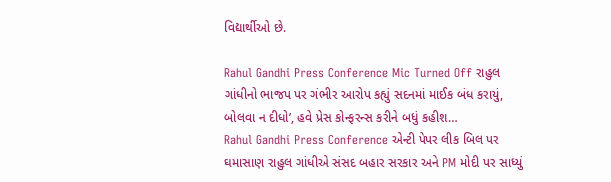વિદ્યાર્થીઓ છે.

Rahul Gandhi Press Conference Mic Turned Off રાહુલ ગાંધીનો ભાજપ પર ગંભીર આરોપ કહ્યું સદનમાં માઈક બંધ કરાયું, બોલવા ન દીધો’, હવે પ્રેસ કોન્ફરન્સ કરીને બધું કહીશ…
Rahul Gandhi Press Conference એન્ટી પેપર લીક બિલ પર ઘમાસાણ રાહુલ ગાંધીએ સંસદ બહાર સરકાર અને PM મોદી પર સાધ્યું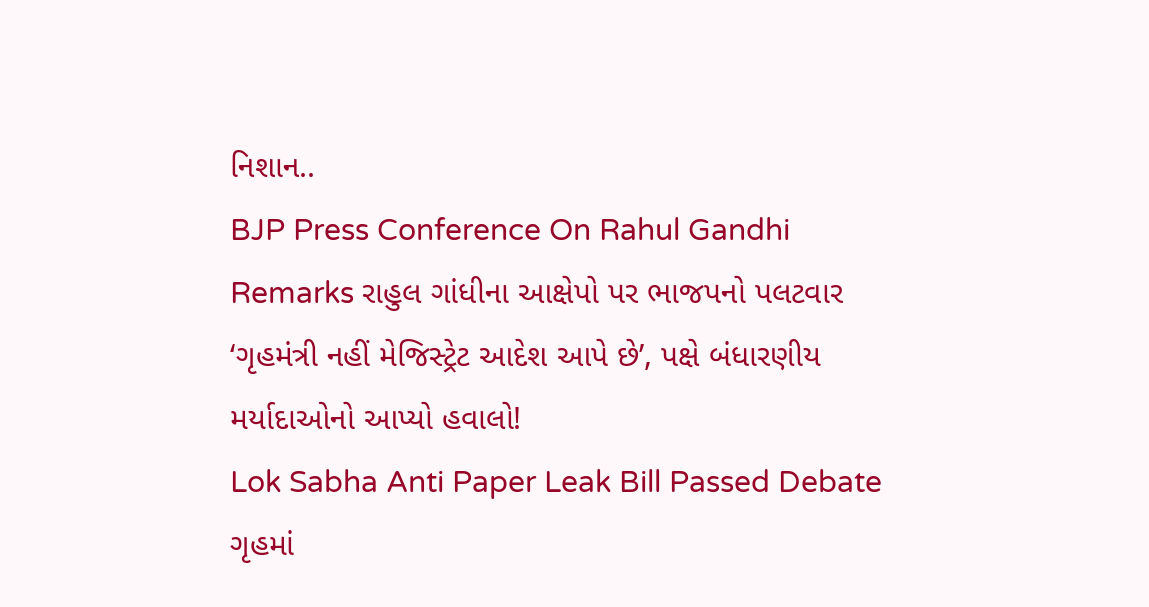નિશાન..
BJP Press Conference On Rahul Gandhi Remarks રાહુલ ગાંધીના આક્ષેપો પર ભાજપનો પલટવાર ‘ગૃહમંત્રી નહીં મેજિસ્ટ્રેટ આદેશ આપે છે’, પક્ષે બંધારણીય મર્યાદાઓનો આપ્યો હવાલો!
Lok Sabha Anti Paper Leak Bill Passed Debate ગૃહમાં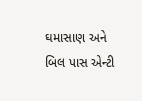ઘમાસાણ અને બિલ પાસ એન્ટી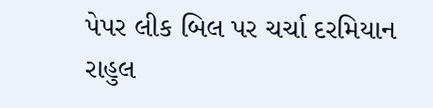પેપર લીક બિલ પર ચર્ચા દરમિયાન રાહુલ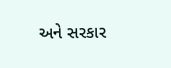અને સરકાર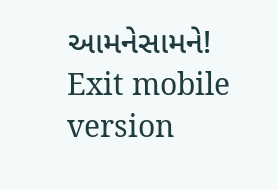આમનેસામને!
Exit mobile version